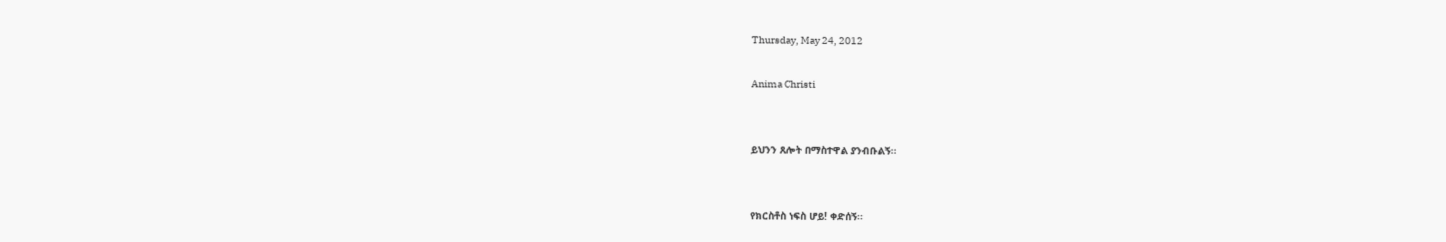Thursday, May 24, 2012

Anima Christi


ይህንን ጸሎት በማስተዋል ያንብቡልኝ፡፡


የክርስቶስ ነፍስ ሆይ! ቀድሰኝ፡፡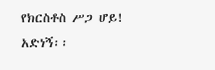የክርስቶስ ሥጋ ሆይ! አድነኝ፡፡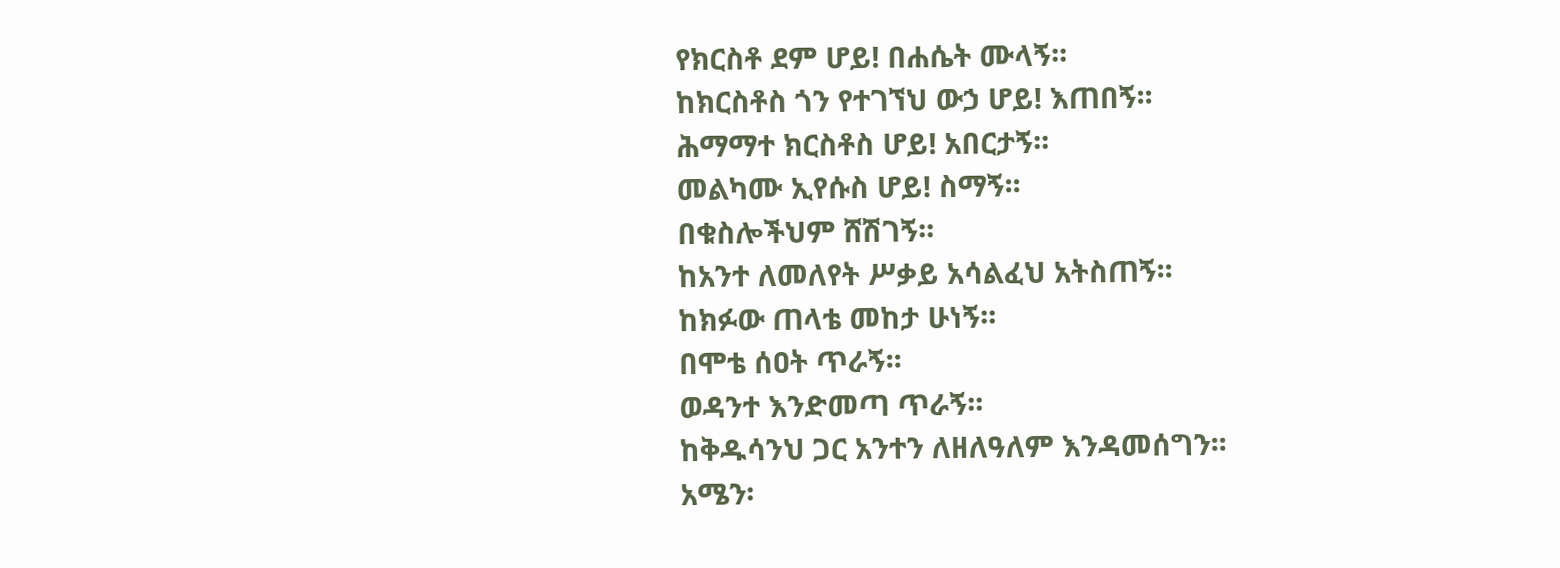የክርስቶ ደም ሆይ! በሐሴት ሙላኝ፡፡
ከክርስቶስ ጎን የተገኘህ ውኃ ሆይ! እጠበኝ፡፡
ሕማማተ ክርስቶስ ሆይ! አበርታኝ፡፡
መልካሙ ኢየሱስ ሆይ! ስማኝ፡፡
በቁስሎችህም ሸሽገኝ፡፡
ከአንተ ለመለየት ሥቃይ አሳልፈህ አትስጠኝ፡፡
ከክፉው ጠላቴ መከታ ሁነኝ፡፡
በሞቴ ሰዐት ጥራኝ፡፡
ወዳንተ እንድመጣ ጥራኝ፡፡
ከቅዱሳንህ ጋር አንተን ለዘለዓለም እንዳመሰግን፡፡
አሜን፡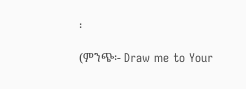፡

(ምንጭ፡- Draw me to Your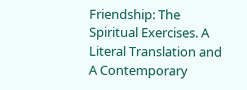Friendship: The Spiritual Exercises. A Literal Translation and A Contemporary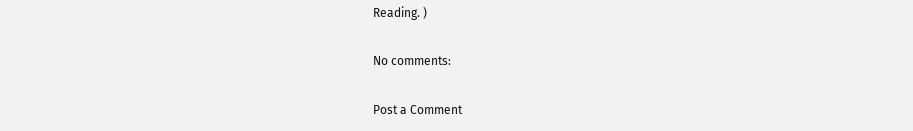Reading. )

No comments:

Post a Comment